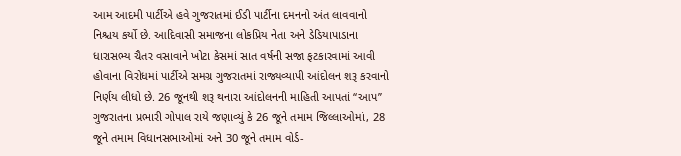આમ આદમી પાર્ટીએ હવે ગુજરાતમાં ઈડી પાર્ટીના દમનનો અંત લાવવાનો નિશ્ચય કર્યો છે. આદિવાસી સમાજના લોકપ્રિય નેતા અને ડેડિયાપાડાના ધારાસભ્ય ચૈતર વસાવાને ખોટા કેસમાં સાત વર્ષની સજા ફટકારવામાં આવી હોવાના વિરોધમાં પાર્ટીએ સમગ્ર ગુજરાતમાં રાજ્યવ્યાપી આંદોલન શરૂ કરવાનો નિર્ણય લીધો છે. 26 જૂનથી શરૂ થનારા આંદોલનની માહિતી આપતાં ‘‘આપ’’ ગુજરાતના પ્રભારી ગોપાલ રાયે જણાવ્યું કે 26 જૂને તમામ જિલ્લાઓમાં, 28 જૂને તમામ વિધાનસભાઓમાં અને 30 જૂને તમામ વોર્ડ-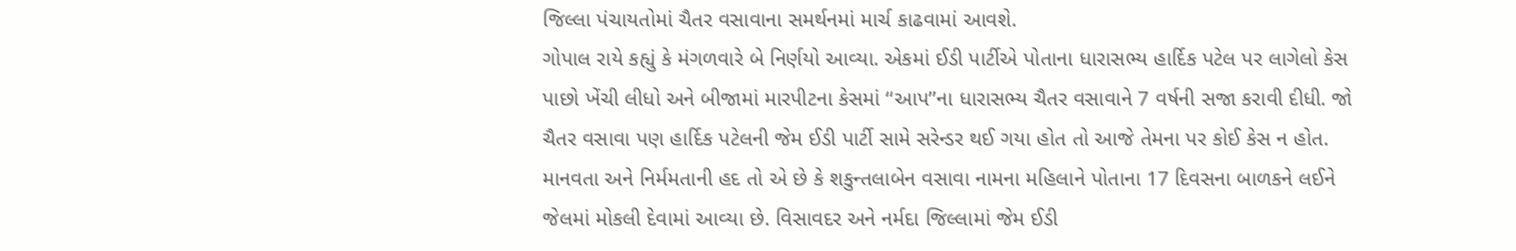જિલ્લા પંચાયતોમાં ચૈતર વસાવાના સમર્થનમાં માર્ચ કાઢવામાં આવશે.
ગોપાલ રાયે કહ્યું કે મંગળવારે બે નિર્ણયો આવ્યા. એકમાં ઈડી પાર્ટીએ પોતાના ધારાસભ્ય હાર્દિક પટેલ પર લાગેલો કેસ પાછો ખેંચી લીધો અને બીજામાં મારપીટના કેસમાં ‘‘આપ’’ના ધારાસભ્ય ચૈતર વસાવાને 7 વર્ષની સજા કરાવી દીધી. જો ચૈતર વસાવા પણ હાર્દિક પટેલની જેમ ઈડી પાર્ટી સામે સરેન્ડર થઈ ગયા હોત તો આજે તેમના પર કોઈ કેસ ન હોત. માનવતા અને નિર્મમતાની હદ તો એ છે કે શકુન્તલાબેન વસાવા નામના મહિલાને પોતાના 17 દિવસના બાળકને લઈને જેલમાં મોકલી દેવામાં આવ્યા છે. વિસાવદર અને નર્મદા જિલ્લામાં જેમ ઈડી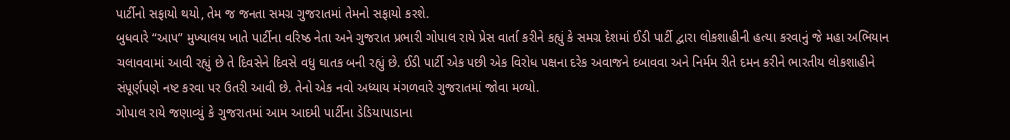પાર્ટીનો સફાયો થયો, તેમ જ જનતા સમગ્ર ગુજરાતમાં તેમનો સફાયો કરશે.
બુધવારે “આપ” મુખ્યાલય ખાતે પાર્ટીના વરિષ્ઠ નેતા અને ગુજરાત પ્રભારી ગોપાલ રાયે પ્રેસ વાર્તા કરીને કહ્યું કે સમગ્ર દેશમાં ઈડી પાર્ટી દ્વારા લોકશાહીની હત્યા કરવાનું જે મહા અભિયાન ચલાવવામાં આવી રહ્યું છે તે દિવસેને દિવસે વધુ ઘાતક બની રહ્યું છે. ઈડી પાર્ટી એક પછી એક વિરોધ પક્ષના દરેક અવાજને દબાવવા અને નિર્મમ રીતે દમન કરીને ભારતીય લોકશાહીને સંપૂર્ણપણે નષ્ટ કરવા પર ઉતરી આવી છે. તેનો એક નવો અધ્યાય મંગળવારે ગુજરાતમાં જોવા મળ્યો.
ગોપાલ રાયે જણાવ્યું કે ગુજરાતમાં આમ આદમી પાર્ટીના ડેડિયાપાડાના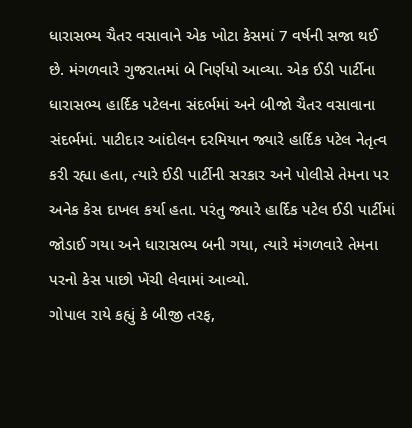ધારાસભ્ય ચૈતર વસાવાને એક ખોટા કેસમાં 7 વર્ષની સજા થઈ છે. મંગળવારે ગુજરાતમાં બે નિર્ણયો આવ્યા. એક ઈડી પાર્ટીના ધારાસભ્ય હાર્દિક પટેલના સંદર્ભમાં અને બીજો ચૈતર વસાવાના સંદર્ભમાં. પાટીદાર આંદોલન દરમિયાન જ્યારે હાર્દિક પટેલ નેતૃત્વ કરી રહ્યા હતા, ત્યારે ઈડી પાર્ટીની સરકાર અને પોલીસે તેમના પર અનેક કેસ દાખલ કર્યા હતા. પરંતુ જ્યારે હાર્દિક પટેલ ઈડી પાર્ટીમાં જોડાઈ ગયા અને ધારાસભ્ય બની ગયા, ત્યારે મંગળવારે તેમના પરનો કેસ પાછો ખેંચી લેવામાં આવ્યો.
ગોપાલ રાયે કહ્યું કે બીજી તરફ,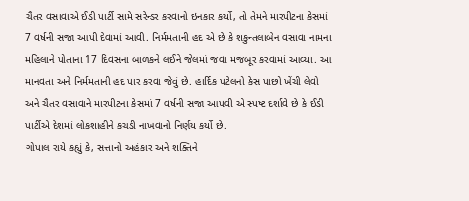ચૈતર વસાવાએ ઈડી પાર્ટી સામે સરેન્ડર કરવાનો ઇનકાર કર્યો, તો તેમને મારપીટના કેસમાં 7 વર્ષની સજા આપી દેવામાં આવી. નિર્મમતાની હદ એ છે કે શકુન્તલાબેન વસાવા નામના મહિલાને પોતાના 17 દિવસના બાળકને લઈને જેલમાં જવા મજબૂર કરવામાં આવ્યા. આ માનવતા અને નિર્મમતાની હદ પાર કરવા જેવું છે. હાર્દિક પટેલનો કેસ પાછો ખેંચી લેવો અને ચૈતર વસાવાને મારપીટના કેસમાં 7 વર્ષની સજા આપવી એ સ્પષ્ટ દર્શાવે છે કે ઈડી પાર્ટીએ દેશમાં લોકશાહીને કચડી નાખવાનો નિર્ણય કર્યો છે.
ગોપાલ રાયે કહ્યું કે, સત્તાનો અહંકાર અને શક્તિને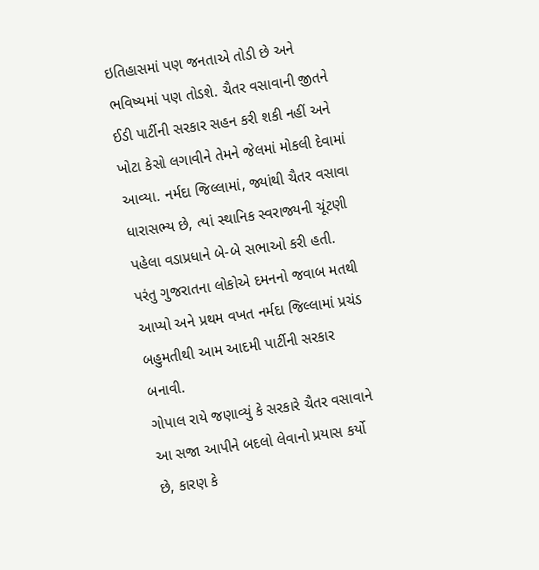ઇતિહાસમાં પણ જનતાએ તોડી છે અને ભવિષ્યમાં પણ તોડશે. ચૈતર વસાવાની જીતને ઈડી પાર્ટીની સરકાર સહન કરી શકી નહીં અને ખોટા કેસો લગાવીને તેમને જેલમાં મોકલી દેવામાં આવ્યા. નર્મદા જિલ્લામાં, જ્યાંથી ચૈતર વસાવા ધારાસભ્ય છે, ત્યાં સ્થાનિક સ્વરાજ્યની ચૂંટણી પહેલા વડાપ્રધાને બે-બે સભાઓ કરી હતી. પરંતુ ગુજરાતના લોકોએ દમનનો જવાબ મતથી આપ્યો અને પ્રથમ વખત નર્મદા જિલ્લામાં પ્રચંડ બહુમતીથી આમ આદમી પાર્ટીની સરકાર બનાવી.
ગોપાલ રાયે જણાવ્યું કે સરકારે ચૈતર વસાવાને આ સજા આપીને બદલો લેવાનો પ્રયાસ કર્યો છે, કારણ કે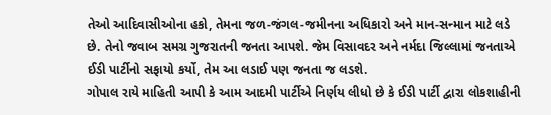તેઓ આદિવાસીઓના હકો, તેમના જળ-જંગલ-જમીનના અધિકારો અને માન-સન્માન માટે લડે છે. તેનો જવાબ સમગ્ર ગુજરાતની જનતા આપશે. જેમ વિસાવદર અને નર્મદા જિલ્લામાં જનતાએ ઈડી પાર્ટીનો સફાયો કર્યો, તેમ આ લડાઈ પણ જનતા જ લડશે.
ગોપાલ રાયે માહિતી આપી કે આમ આદમી પાર્ટીએ નિર્ણય લીધો છે કે ઈડી પાર્ટી દ્વારા લોકશાહીની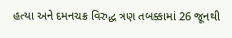હત્યા અને દમનચક્ર વિરુદ્ધ ત્રણ તબક્કામાં 26 જૂનથી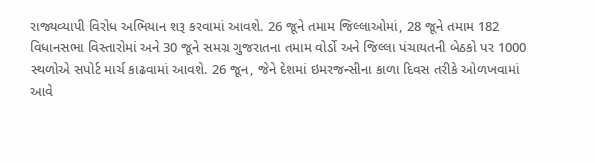રાજ્યવ્યાપી વિરોધ અભિયાન શરૂ કરવામાં આવશે. 26 જૂને તમામ જિલ્લાઓમાં, 28 જૂને તમામ 182 વિધાનસભા વિસ્તારોમાં અને 30 જૂને સમગ્ર ગુજરાતના તમામ વોર્ડો અને જિલ્લા પંચાયતની બેઠકો પર 1000 સ્થળોએ સપોર્ટ માર્ચ કાઢવામાં આવશે. 26 જૂન, જેને દેશમાં ઇમરજન્સીના કાળા દિવસ તરીકે ઓળખવામાં આવે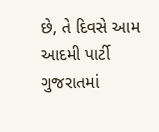છે, તે દિવસે આમ આદમી પાર્ટી ગુજરાતમાં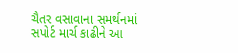ચૈતર વસાવાના સમર્થનમાં સપોર્ટ માર્ચ કાઢીને આ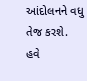આંદોલનને વધુ તેજ કરશે. હવે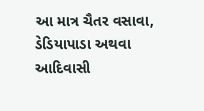આ માત્ર ચૈતર વસાવા, ડેડિયાપાડા અથવા આદિવાસી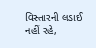વિસ્તારની લડાઈ નહીં રહે,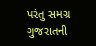પરંતુ સમગ્ર ગુજરાતની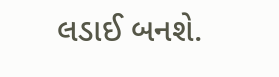લડાઈ બનશે.